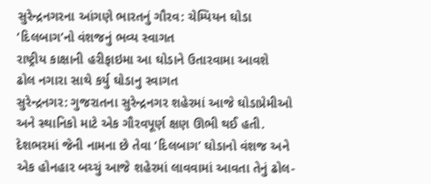સુરેન્દ્રનગરના આંગણે ભારતનું ગૌરવ: ચેમ્પિયન ઘોડા ‘દિલબાગ’નો વંશજનું ભવ્ય સ્વાગત
રાષ્ટ્રીય કાક્ષાની હરીફાઇમા આ ઘોડાને ઉતારવામા આવશે
ઢોલ નગારા સાથે કર્યુ ઘોડાનુ સ્વાગત
સુરેન્દ્રનગર: ગુજરાતના સુરેન્દ્રનગર શહેરમાં આજે ઘોડાપ્રેમીઓ અને સ્થાનિકો માટે એક ગૌરવપૂર્ણ ક્ષણ ઊભી થઈ હતી. દેશભરમાં જેની નામના છે તેવા ‘દિલબાગ’ ઘોડાનો વંશજ અને એક હોનહાર બચ્ચું આજે શહેરમાં લાવવામાં આવતા તેનું ઢોલ-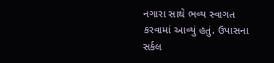નગારા સાથે ભવ્ય સ્વાગત કરવામાં આવ્યું હતું. ઉપાસના સર્કલ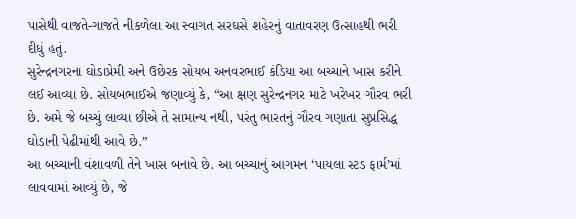પાસેથી વાજતે-ગાજતે નીકળેલા આ સ્વાગત સરઘસે શહેરનું વાતાવરણ ઉત્સાહથી ભરી દીધું હતું.
સુરેન્દ્રનગરના ઘોડાપ્રેમી અને ઉછેરક સોયબ અનવરભાઈ કંડિયા આ બચ્ચાને ખાસ કરીને લઈ આવ્યા છે. સોયબભાઈએ જણાવ્યું કે, “આ ક્ષણ સુરેન્દ્રનગર માટે ખરેખર ગૌરવ ભરી છે. અમે જે બચ્ચું લાવ્યા છીએ તે સામાન્ય નથી, પરંતુ ભારતનું ગૌરવ ગણાતા સુપ્રસિદ્ધ ઘોડાની પેઢીમાંથી આવે છે.”
આ બચ્ચાની વંશાવળી તેને ખાસ બનાવે છે. આ બચ્ચાનું આગમન ‘પાયલા સ્ટડ ફાર્મ’માં લાવવામાં આવ્યું છે, જે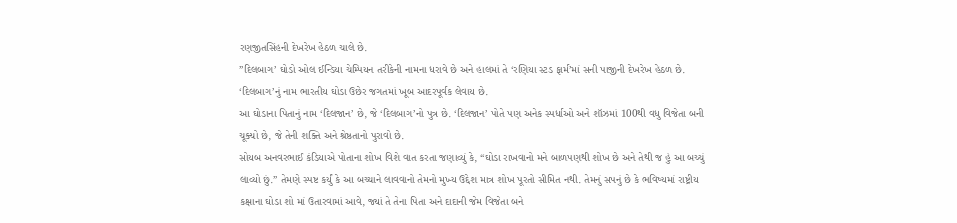રણજીતસિંહની દેખરેખ હેઠળ ચાલે છે.
”દિલબાગ’ ઘોડો ઓલ ઈન્ડિયા ચેમ્પિયન તરીકેની નામના ધરાવે છે અને હાલમાં તે ‘રણિયા સ્ટડ ફાર્મ’માં સની પાજીની દેખરેખ હેઠળ છે. ‘દિલબાગ’નું નામ ભારતીય ઘોડા ઉછેર જગતમાં ખૂબ આદરપૂર્વક લેવાય છે.
આ ઘોડાના પિતાનું નામ ‘દિલજાન’ છે, જે ‘દિલબાગ’નો પુત્ર છે. ‘દિલજાન’ પોતે પણ અનેક સ્પર્ધાઓ અને શૉઝમાં 100થી વધુ વિજેતા બની ચૂક્યો છે, જે તેની શક્તિ અને શ્રેષ્ઠતાનો પુરાવો છે.
સોયબ અનવરભાઈ કંડિયાએ પોતાના શોખ વિશે વાત કરતા જણાવ્યું કે, “ઘોડા રાખવાનો મને બાળપણથી શોખ છે અને તેથી જ હું આ બચ્ચું લાવ્યો છું.” તેમણે સ્પષ્ટ કર્યું કે આ બચ્ચાને લાવવાનો તેમનો મુખ્ય ઉદ્દેશ માત્ર શોખ પૂરતો સીમિત નથી. તેમનું સપનું છે કે ભવિષ્યમાં રાષ્ટ્રીય કક્ષાના ઘોડા શો માં ઉતારવામાં આવે, જ્યાં તે તેના પિતા અને દાદાની જેમ વિજેતા બને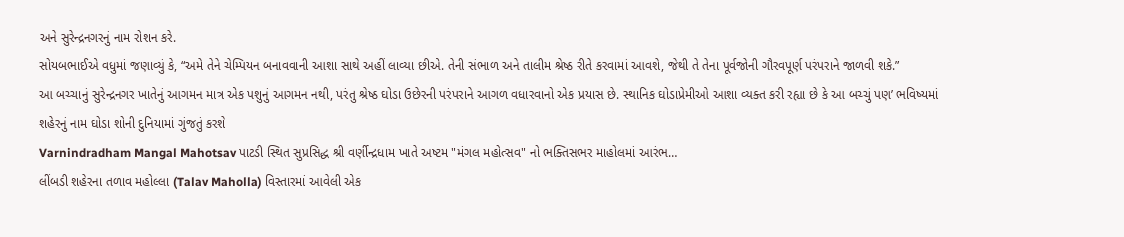અને સુરેન્દ્રનગરનું નામ રોશન કરે.
સોયબભાઈએ વધુમાં જણાવ્યું કે, “અમે તેને ચેમ્પિયન બનાવવાની આશા સાથે અહીં લાવ્યા છીએ. તેની સંભાળ અને તાલીમ શ્રેષ્ઠ રીતે કરવામાં આવશે, જેથી તે તેના પૂર્વજોની ગૌરવપૂર્ણ પરંપરાને જાળવી શકે.”
આ બચ્ચાનું સુરેન્દ્રનગર ખાતેનું આગમન માત્ર એક પશુનું આગમન નથી, પરંતુ શ્રેષ્ઠ ઘોડા ઉછેરની પરંપરાને આગળ વધારવાનો એક પ્રયાસ છે. સ્થાનિક ઘોડાપ્રેમીઓ આશા વ્યક્ત કરી રહ્યા છે કે આ બચ્ચું પણ’ ભવિષ્યમાં શહેરનું નામ ઘોડા શોની દુનિયામાં ગુંજતું કરશે
Varnindradham Mangal Mahotsav પાટડી સ્થિત સુપ્રસિદ્ધ શ્રી વર્ણીન્દ્રધામ ખાતે અષ્ટમ "મંગલ મહોત્સવ" નો ભક્તિસભર માહોલમાં આરંભ…
લીંબડી શહેરના તળાવ મહોલ્લા (Talav Maholla) વિસ્તારમાં આવેલી એક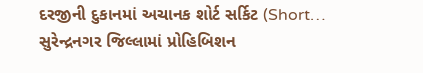દરજીની દુકાનમાં અચાનક શોર્ટ સર્કિટ (Short…
સુરેન્દ્રનગર જિલ્લામાં પ્રોહિબિશન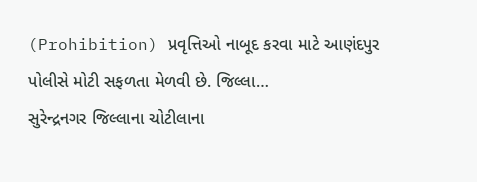(Prohibition) પ્રવૃત્તિઓ નાબૂદ કરવા માટે આણંદપુર પોલીસે મોટી સફળતા મેળવી છે. જિલ્લા…
સુરેન્દ્રનગર જિલ્લાના ચોટીલાના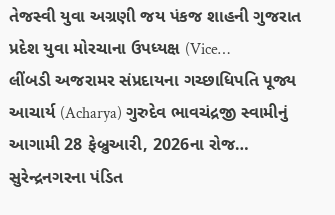તેજસ્વી યુવા અગ્રણી જય પંકજ શાહની ગુજરાત પ્રદેશ યુવા મોરચાના ઉપધ્યક્ષ (Vice…
લીંબડી અજરામર સંપ્રદાયના ગચ્છાધિપતિ પૂજ્ય આચાર્ય (Acharya) ગુરુદેવ ભાવચંદ્રજી સ્વામીનું આગામી 28 ફેબ્રુઆરી, 2026ના રોજ…
સુરેન્દ્રનગરના પંડિત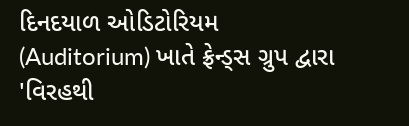દિનદયાળ ઓડિટોરિયમ (Auditorium) ખાતે ફ્રેન્ડ્સ ગ્રુપ દ્વારા 'વિરહથી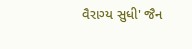વૈરાગ્ય સુધી' જૈન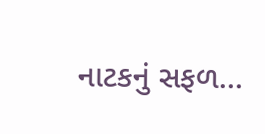નાટકનું સફળ…